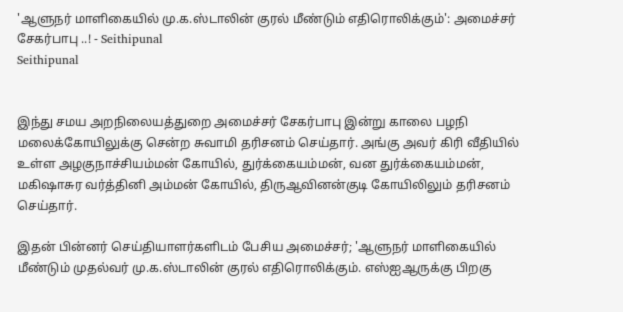'ஆளுநர் மாளிகையில் மு.க.ஸ்டாலின் குரல் மீண்டும் எதிரொலிக்கும்': அமைச்சர் சேகர்பாபு ..! - Seithipunal
Seithipunal


இந்து சமய அறநிலையத்துறை அமைச்சர் சேகர்பாபு இன்று காலை பழநி மலைக்கோயிலுக்கு சென்ற சுவாமி தரிசனம் செய்தார். அங்கு அவர் கிரி வீதியில் உள்ள அழகுநாச்சியம்மன் கோயில், துர்க்கையம்மன், வன துர்க்கையம்மன், மகிஷாசுர வர்த்தினி அம்மன் கோயில், திருஆவினன்குடி கோயிலிலும் தரிசனம் செய்தார்.

இதன் பின்னர் செய்தியாளர்களிடம் பேசிய அமைச்சர்; 'ஆளுநர் மாளிகையில் மீண்டும் முதல்வர் மு.க.ஸ்டாலின் குரல் எதிரொலிக்கும். எஸ்ஐஆருக்கு பிறகு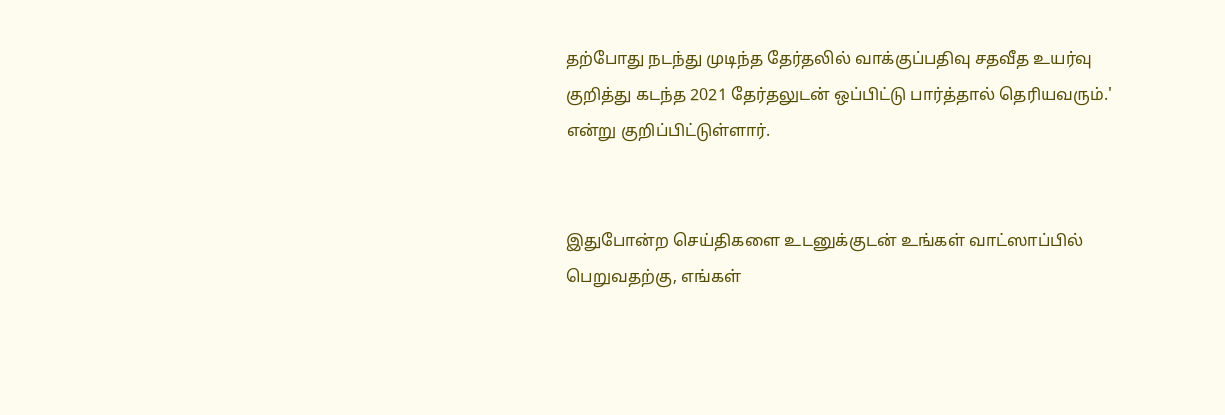தற்போது நடந்து முடிந்த தேர்தலில் வாக்குப்பதிவு சதவீத உயர்வு குறித்து கடந்த 2021 தேர்தலுடன் ஒப்பிட்டு பார்த்தால் தெரியவரும்.' என்று குறிப்பிட்டுள்ளார்.


இதுபோன்ற செய்திகளை உடனுக்குடன் உங்கள் வாட்ஸாப்பில் பெறுவதற்கு, எங்கள்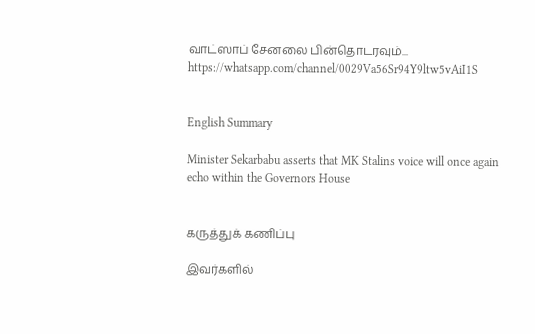வாட்ஸாப் சேனலை பின்தொடரவும்... https://whatsapp.com/channel/0029Va56Sr94Y9ltw5vAiI1S


English Summary

Minister Sekarbabu asserts that MK Stalins voice will once again echo within the Governors House


கருத்துக் கணிப்பு

இவர்களில்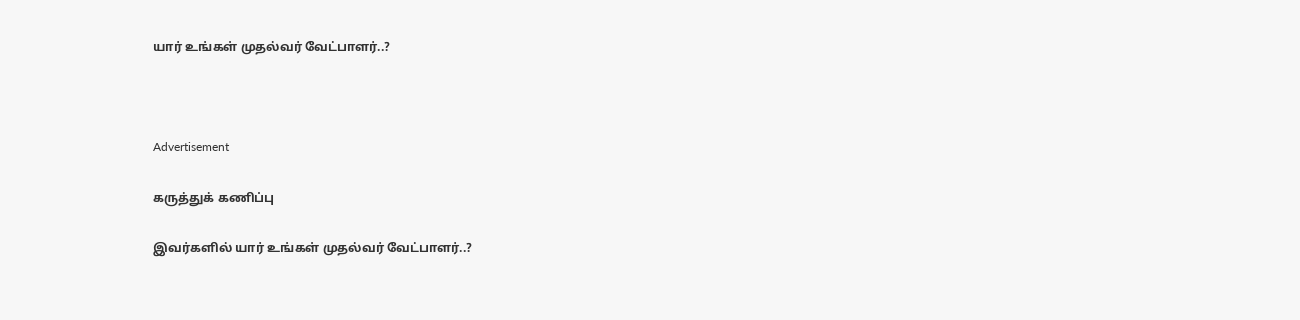யார் உங்கள் முதல்வர் வேட்பாளர்..?



Advertisement

கருத்துக் கணிப்பு

இவர்களில் யார் உங்கள் முதல்வர் வேட்பாளர்..?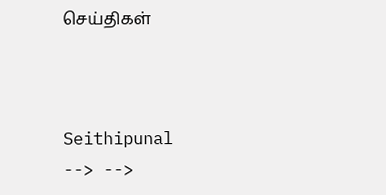செய்திகள்



Seithipunal
--> -->